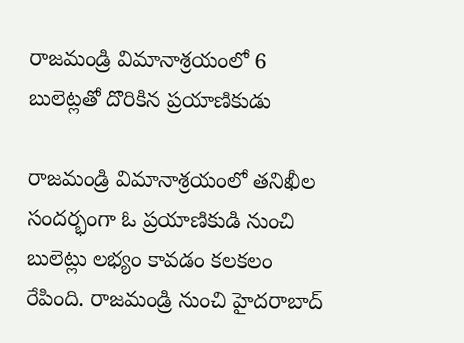రాజమండ్రి విమానాశ్రయంలో 6 బులెట్లతో దొరికిన ప్రయాణికుడు

రాజమండ్రి విమానాశ్రయంలో తనిఖీల సందర్భంగా ఓ ప్రయాణికుడి నుంచి బులెట్లు లభ్యం కావడం కలకలం రేపింది. రాజమండ్రి నుంచి హైదరాబాద్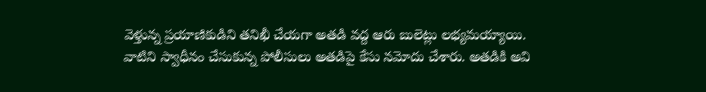వెళ్తున్న ప్రయాణికుడిని తనిఖీ చేయగా అతడి వద్ద ఆరు బులెట్లు లభ్యమయ్యాయి. వాటిని స్వాధీనం చేసుకున్న పోలీసులు అతడిపై కేసు నమోదు చేశారు. అతడికి అవి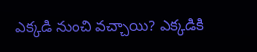ఎక్కడి నుంచి వచ్చాయి? ఎక్కడికి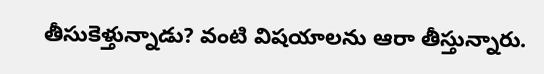తీసుకెళ్తున్నాడు? వంటి విషయాలను ఆరా తీస్తున్నారు.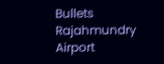Bullets
Rajahmundry Airport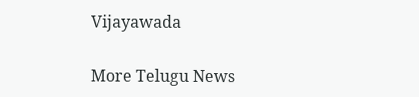Vijayawada

More Telugu News